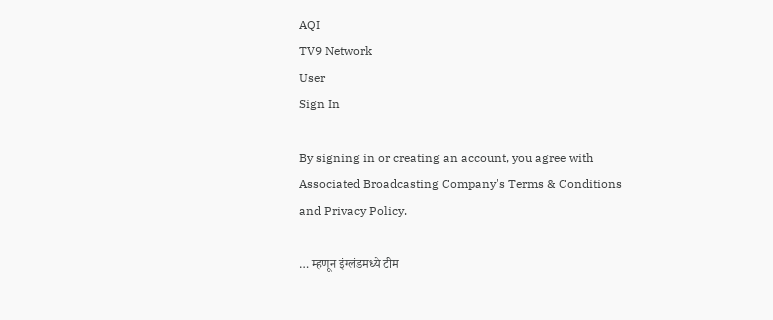AQI
TV9 Network
User
Sign In

By signing in or creating an account, you agree with Associated Broadcasting Company's Terms & Conditions and Privacy Policy.

… म्हणून इंग्लंडमध्ये टीम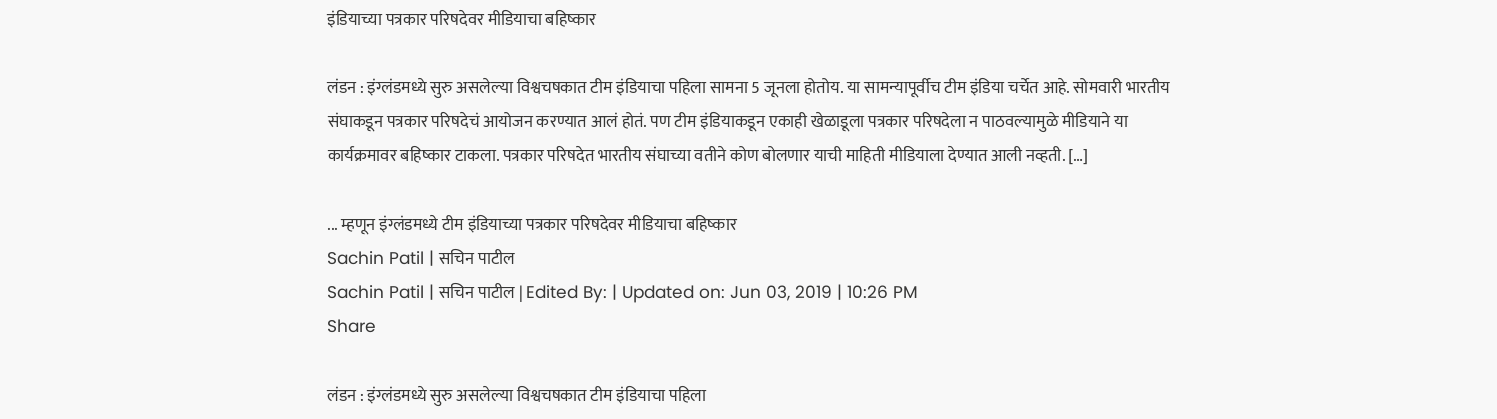इंडियाच्या पत्रकार परिषदेवर मीडियाचा बहिष्कार

लंडन : इंग्लंडमध्ये सुरु असलेल्या विश्वचषकात टीम इंडियाचा पहिला सामना 5 जूनला होतोय. या सामन्यापूर्वीच टीम इंडिया चर्चेत आहे. सोमवारी भारतीय संघाकडून पत्रकार परिषदेचं आयोजन करण्यात आलं होतं. पण टीम इंडियाकडून एकाही खेळाडूला पत्रकार परिषदेला न पाठवल्यामुळे मीडियाने या कार्यक्रमावर बहिष्कार टाकला. पत्रकार परिषदेत भारतीय संघाच्या वतीने कोण बोलणार याची माहिती मीडियाला देण्यात आली नव्हती. […]

... म्हणून इंग्लंडमध्ये टीम इंडियाच्या पत्रकार परिषदेवर मीडियाचा बहिष्कार
Sachin Patil | सचिन पाटील
Sachin Patil | सचिन पाटील | Edited By: | Updated on: Jun 03, 2019 | 10:26 PM
Share

लंडन : इंग्लंडमध्ये सुरु असलेल्या विश्वचषकात टीम इंडियाचा पहिला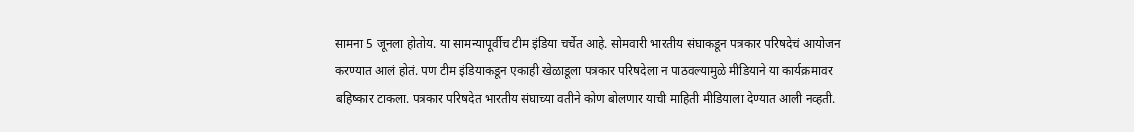सामना 5 जूनला होतोय. या सामन्यापूर्वीच टीम इंडिया चर्चेत आहे. सोमवारी भारतीय संघाकडून पत्रकार परिषदेचं आयोजन करण्यात आलं होतं. पण टीम इंडियाकडून एकाही खेळाडूला पत्रकार परिषदेला न पाठवल्यामुळे मीडियाने या कार्यक्रमावर बहिष्कार टाकला. पत्रकार परिषदेत भारतीय संघाच्या वतीने कोण बोलणार याची माहिती मीडियाला देण्यात आली नव्हती.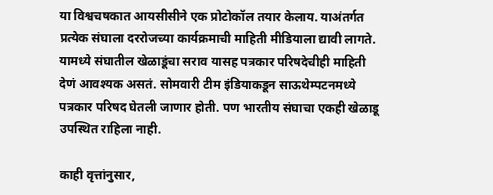या विश्वचषकात आयसीसीने एक प्रोटोकॉल तयार केलाय. याअंतर्गत प्रत्येक संघाला दररोजच्या कार्यक्रमाची माहिती मीडियाला द्यावी लागते. यामध्ये संघातील खेळाडूंचा सराव यासह पत्रकार परिषदेचीही माहिती देणं आवश्यक असतं. सोमवारी टीम इंडियाकडून साऊथेम्पटनमध्ये पत्रकार परिषद घेतली जाणार होती. पण भारतीय संघाचा एकही खेळाडू उपस्थित राहिला नाही.

काही वृत्तांनुसार,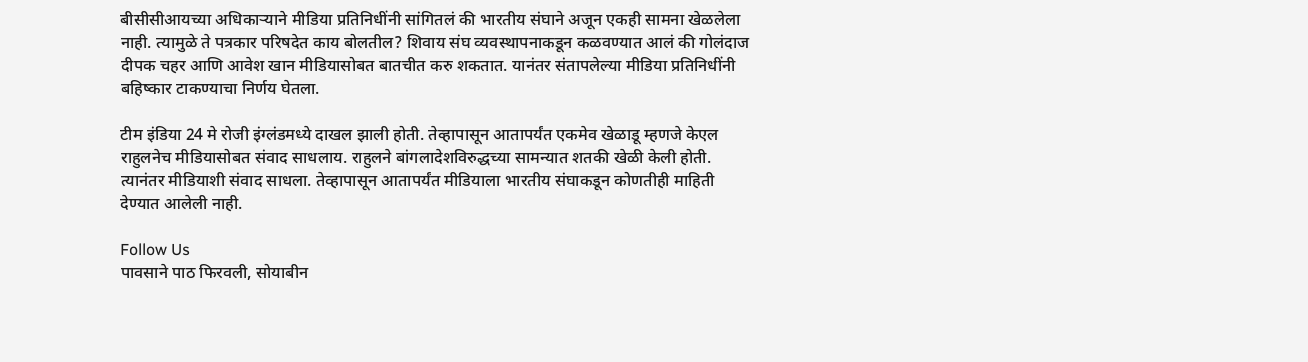बीसीसीआयच्या अधिकाऱ्याने मीडिया प्रतिनिधींनी सांगितलं की भारतीय संघाने अजून एकही सामना खेळलेला नाही. त्यामुळे ते पत्रकार परिषदेत काय बोलतील? शिवाय संघ व्यवस्थापनाकडून कळवण्यात आलं की गोलंदाज दीपक चहर आणि आवेश खान मीडियासोबत बातचीत करु शकतात. यानंतर संतापलेल्या मीडिया प्रतिनिधींनी बहिष्कार टाकण्याचा निर्णय घेतला.

टीम इंडिया 24 मे रोजी इंग्लंडमध्ये दाखल झाली होती. तेव्हापासून आतापर्यंत एकमेव खेळाडू म्हणजे केएल राहुलनेच मीडियासोबत संवाद साधलाय. राहुलने बांगलादेशविरुद्धच्या सामन्यात शतकी खेळी केली होती. त्यानंतर मीडियाशी संवाद साधला. तेव्हापासून आतापर्यंत मीडियाला भारतीय संघाकडून कोणतीही माहिती देण्यात आलेली नाही.

Follow Us
पावसाने पाठ फिरवली, सोयाबीन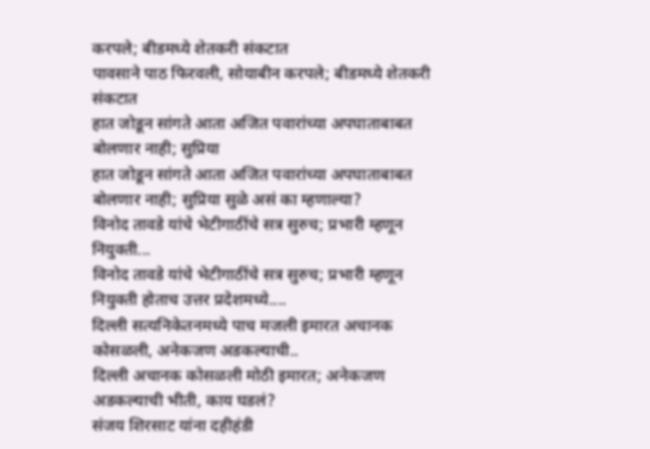करपले; बीडमध्ये शेतकरी संकटात
पावसाने पाठ फिरवली, सोयाबीन करपले; बीडमध्ये शेतकरी संकटात
हात जोडून सांगते आता अजित पवारांच्या अपघाताबाबत बोलणार नाही; सुप्रिया
हात जोडून सांगते आता अजित पवारांच्या अपघाताबाबत बोलणार नाही; सुप्रिया सुळे असं का म्हणाल्या?
विनोद तावडे यांचे भेटीगाठींचे सत्र सुरुच; प्रभारी म्हणून नियुक्ती...
विनोद तावडे यांचे भेटीगाठींचे सत्र सुरुच; प्रभारी म्हणून नियुक्ती होताच उत्तर प्रदेशमध्ये....
दिल्ली सत्यनिकेतनमध्ये पाच मजली इमारत अचानक कोसळली, अनेकजण अडकल्याची..
दिल्ली अचानक कोसळली मोठी इमारत; अनेकजण अडकल्याची भीती, काय घडलं?
संजय शिरसाट यांना दहीहंडी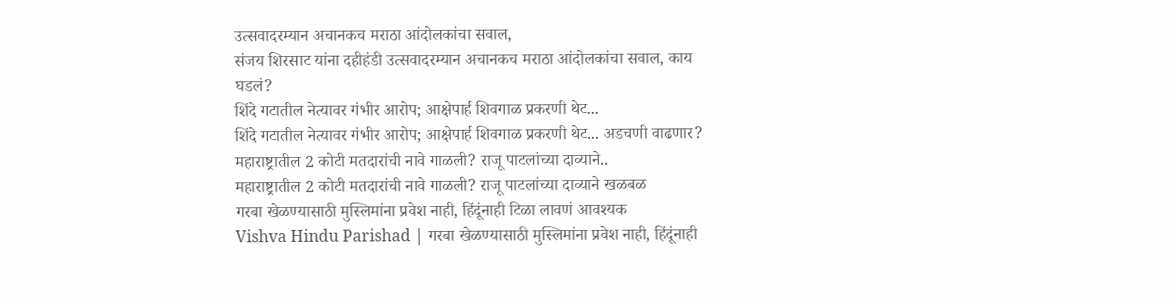उत्सवादरम्यान अचानकच मराठा आंदोलकांचा सवाल,
संजय शिरसाट यांना दहीहंडी उत्सवादरम्यान अचानकच मराठा आंदोलकांचा सवाल, काय घडलं?
शिंदे गटातील नेत्यावर गंभीर आरोप; आक्षेपार्ह शिवगाळ प्रकरणी थेट...
शिंदे गटातील नेत्यावर गंभीर आरोप; आक्षेपार्ह शिवगाळ प्रकरणी थेट... अडचणी वाढणार?
महाराष्ट्रातील 2 कोटी मतदारांची नावे गाळली? राजू पाटलांच्या दाव्याने..
महाराष्ट्रातील 2 कोटी मतदारांची नावे गाळली? राजू पाटलांच्या दाव्याने खळबळ
गरबा खेळण्यासाठी मुस्लिमांना प्रवेश नाही, हिंदूंनाही टिळा लावणं आवश्यक
Vishva Hindu Parishad | गरबा खेळण्यासाठी मुस्लिमांना प्रवेश नाही, हिंदूंनाही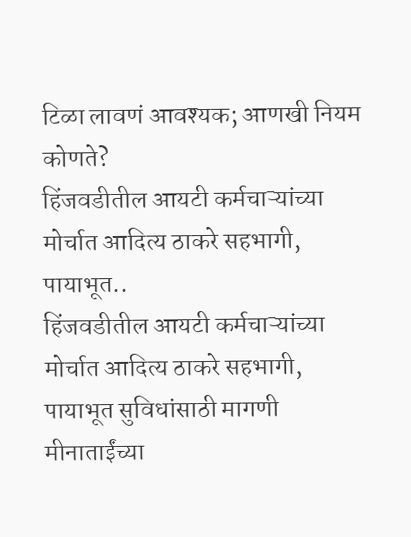टिळा लावणं आवश्यक; आणखी नियम कोणते?
हिंजवडीतील आयटी कर्मचाऱ्यांच्या मोर्चात आदित्य ठाकरे सहभागी, पायाभूत..
हिंजवडीतील आयटी कर्मचाऱ्यांच्या मोर्चात आदित्य ठाकरे सहभागी, पायाभूत सुविधांसाठी मागणी
मीनाताईंच्या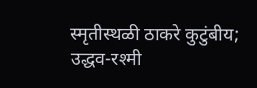स्मृतीस्थळी ठाकरे कुटुंबीय; उद्धव-रश्मी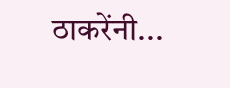ठाकरेंनी...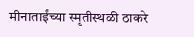मीनाताईंच्या स्मृतीस्थळी ठाकरे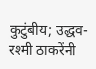कुटुंबीय; उद्धव-रश्मी ठाकरेंनी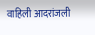वाहिली आदरांजली